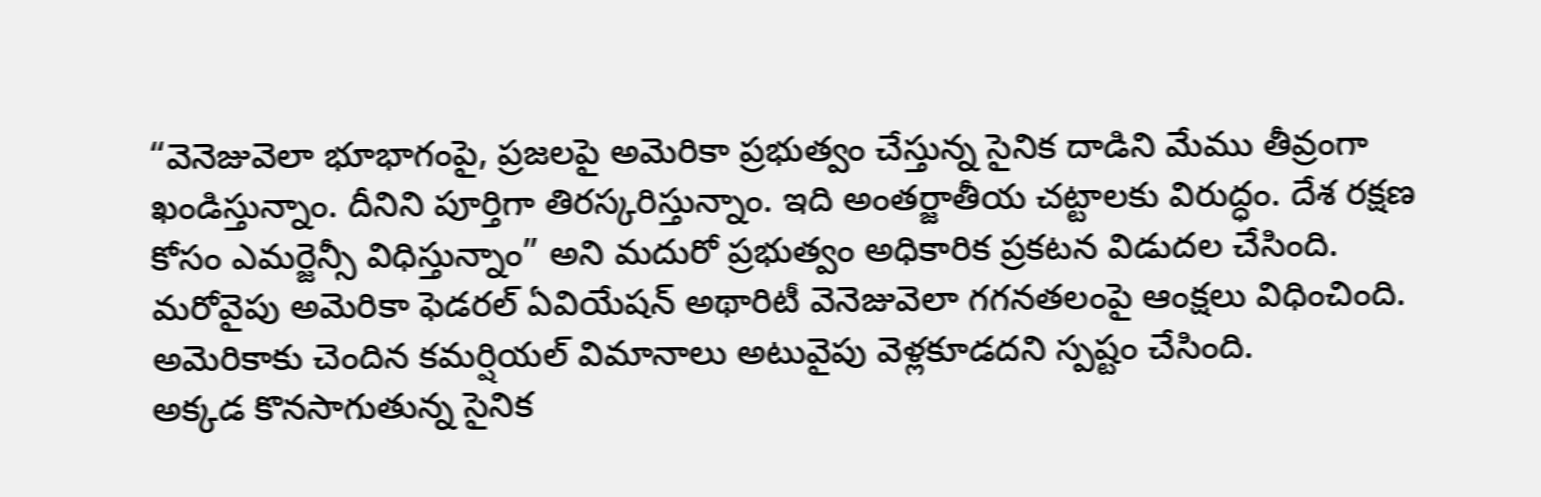“వెనెజువెలా భూభాగంపై, ప్రజలపై అమెరికా ప్రభుత్వం చేస్తున్న సైనిక దాడిని మేము తీవ్రంగా ఖండిస్తున్నాం. దీనిని పూర్తిగా తిరస్కరిస్తున్నాం. ఇది అంతర్జాతీయ చట్టాలకు విరుద్ధం. దేశ రక్షణ కోసం ఎమర్జెన్సీ విధిస్తున్నాం” అని మదురో ప్రభుత్వం అధికారిక ప్రకటన విడుదల చేసింది. మరోవైపు అమెరికా ఫెడరల్ ఏవియేషన్ అథారిటీ వెనెజువెలా గగనతలంపై ఆంక్షలు విధించింది. అమెరికాకు చెందిన కమర్షియల్ విమానాలు అటువైపు వెళ్లకూడదని స్పష్టం చేసింది.
అక్కడ కొనసాగుతున్న సైనిక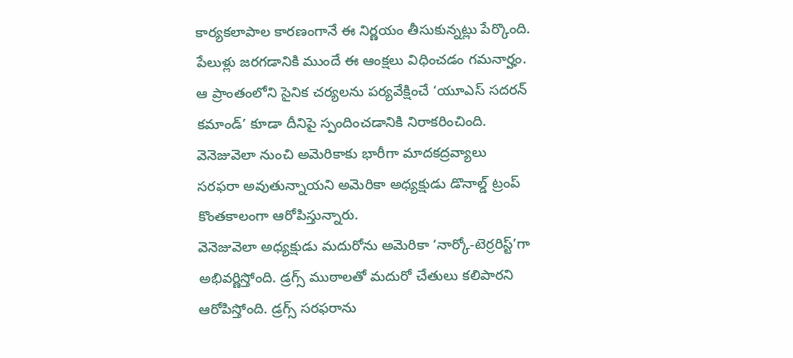కార్యకలాపాల కారణంగానే ఈ నిర్ణయం తీసుకున్నట్లు పేర్కొంది. పేలుళ్లు జరగడానికి ముందే ఈ ఆంక్షలు విధించడం గమనార్హం. ఆ ప్రాంతంలోని సైనిక చర్యలను పర్యవేక్షించే ‘యూఎస్ సదరన్ కమాండ్’ కూడా దీనిపై స్పందించడానికి నిరాకరించింది. వెనెజువెలా నుంచి అమెరికాకు భారీగా మాదకద్రవ్యాలు సరఫరా అవుతున్నాయని అమెరికా అధ్యక్షుడు డొనాల్డ్ ట్రంప్ కొంతకాలంగా ఆరోపిస్తున్నారు.
వెనెజువెలా అధ్యక్షుడు మదురోను అమెరికా ‘నార్కో-టెర్రరిస్ట్’గా అభివర్ణిస్తోంది. డ్రగ్స్ ముఠాలతో మదురో చేతులు కలిపారని ఆరోపిస్తోంది. డ్రగ్స్ సరఫరాను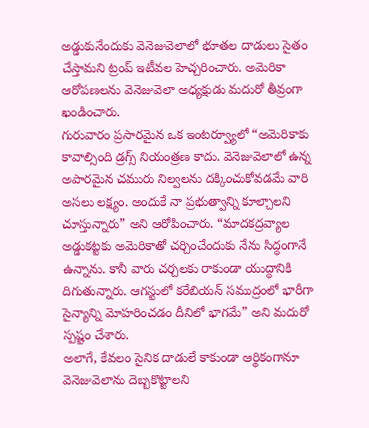అడ్డుకునేందుకు వెనెజువెలాలో భూతల దాడులు సైతం చేస్తామని ట్రంప్ ఇటీవల హెచ్చరించారు. అమెరికా ఆరోపణలను వెనెజువెలా అధ్యక్షుడు మదురో తీవ్రంగా ఖండించారు.
గురువారం ప్రసారమైన ఒక ఇంటర్వ్యూలో “అమెరికాకు కావాల్సింది డ్రగ్స్ నియంత్రణ కాదు. వెనెజువెలాలో ఉన్న అపారమైన చమురు నిల్వలను దక్కించుకోవడమే వారి అసలు లక్ష్యం. అందుకే నా ప్రభుత్వాన్ని కూల్చాలని చూస్తున్నారు” అని ఆరోపించారు. “మాదకద్రవ్యాల అడ్డుకట్టకు అమెరికాతో చర్చించేందుకు నేను సిద్ధంగానే ఉన్నాను. కానీ వారు చర్చలకు రాకుండా యుద్ధానికి దిగుతున్నారు. ఆగస్టులో కరేబియన్ సముద్రంలో భారీగా సైన్యాన్ని మోహరించడం దీనిలో భాగమే” అని మదురో స్పష్టం చేశారు.
అలాగే, కేవలం సైనిక దాడులే కాకుండా ఆర్థికంగానూ వెనెజువెలాను దెబ్బకొట్టాలని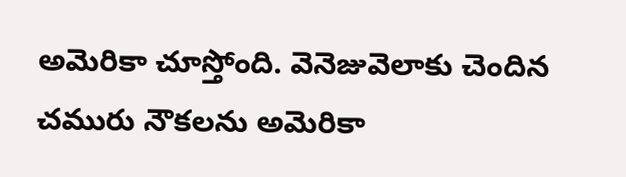అమెరికా చూస్తోంది. వెనెజువెలాకు చెందిన చమురు నౌకలను అమెరికా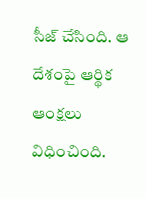సీజ్ చేసింది. ఆ దేశంపై ఆర్థిక ఆంక్షలు విధించింది.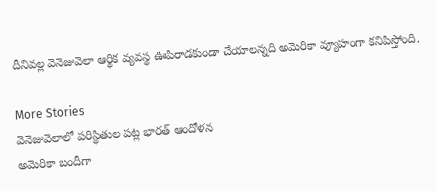దీనివల్ల వెనెజువెలా ఆర్థిక వ్యవస్థ ఊపిరాడకుండా చేయాలన్నది అమెరికా వ్యూహంగా కనిపిస్తోంది.

More Stories
వెనెజువెలాలో పరిస్థితుల పట్ల భారత్ ఆందోళన
అమెరికా బందీగా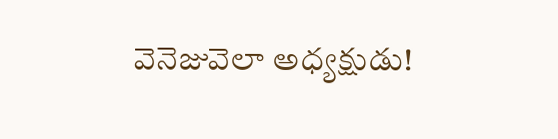వెనెజువెలా అధ్యక్షుడు!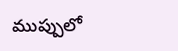ముప్పులో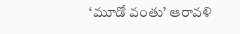‘మూడో వంతు’ ఆరావళి